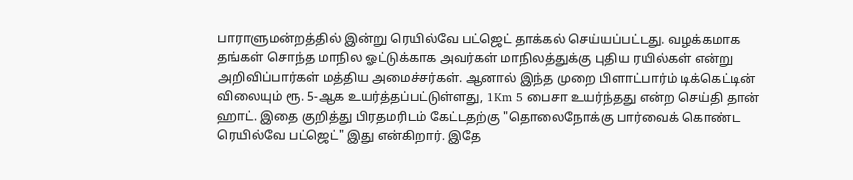பாராளுமன்றத்தில் இன்று ரெயில்வே பட்ஜெட் தாக்கல் செய்யப்பட்டது. வழக்கமாக தங்கள் சொந்த மாநில ஓட்டுக்காக அவர்கள் மாநிலத்துக்கு புதிய ரயில்கள் என்று அறிவிப்பார்கள் மத்திய அமைச்சர்கள். ஆனால் இந்த முறை பிளாட்பார்ம் டிக்கெட்டின் விலையும் ரூ. 5-ஆக உயர்த்தப்பட்டுள்ளது, 1Km 5 பைசா உயர்ந்தது என்ற செய்தி தான் ஹாட். இதை குறித்து பிரதமரிடம் கேட்டதற்கு "தொலைநோக்கு பார்வைக் கொண்ட ரெயில்வே பட்ஜெட்" இது என்கிறார். இதே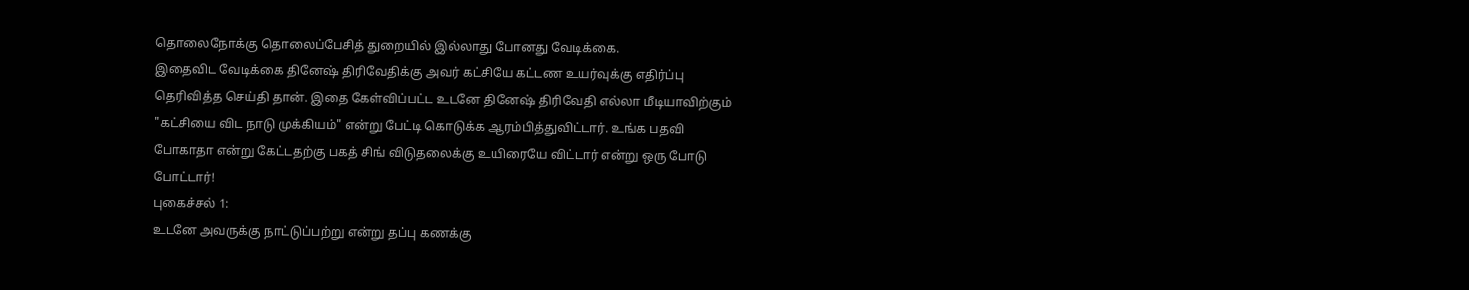தொலைநோக்கு தொலைப்பேசித் துறையில் இல்லாது போனது வேடிக்கை.
இதைவிட வேடிக்கை தினேஷ் திரிவேதிக்கு அவர் கட்சியே கட்டண உயர்வுக்கு எதிர்ப்பு தெரிவித்த செய்தி தான். இதை கேள்விப்பட்ட உடனே தினேஷ் திரிவேதி எல்லா மீடியாவிற்கும் "கட்சியை விட நாடு முக்கியம்" என்று பேட்டி கொடுக்க ஆரம்பித்துவிட்டார். உங்க பதவி போகாதா என்று கேட்டதற்கு பகத் சிங் விடுதலைக்கு உயிரையே விட்டார் என்று ஒரு போடு போட்டார்!
புகைச்சல் 1:
உடனே அவருக்கு நாட்டுப்பற்று என்று தப்பு கணக்கு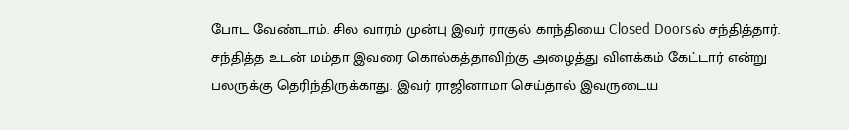போட வேண்டாம். சில வாரம் முன்பு இவர் ராகுல் காந்தியை Closed Doorsல் சந்தித்தார். சந்தித்த உடன் மம்தா இவரை கொல்கத்தாவிற்கு அழைத்து விளக்கம் கேட்டார் என்று பலருக்கு தெரிந்திருக்காது. இவர் ராஜினாமா செய்தால் இவருடைய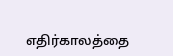எதிர்காலத்தை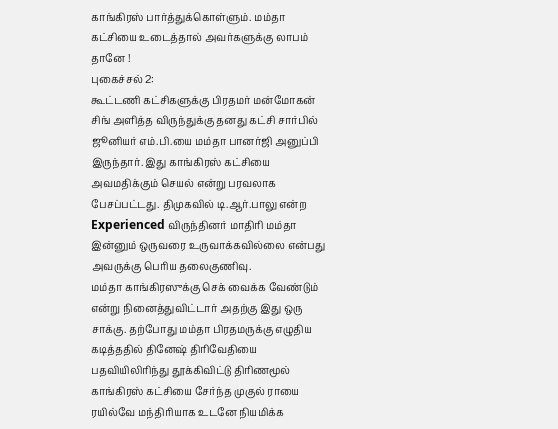காங்கிரஸ் பார்த்துக்கொள்ளும். மம்தா கட்சியை உடைத்தால் அவர்களுக்கு லாபம் தானே !
புகைச்சல் 2:
கூட்டணி கட்சிகளுக்கு பிரதமர் மன்மோகன் சிங் அளித்த விருந்துக்கு தனது கட்சி சார்பில் ஜூனியர் எம்.பி.யை மம்தா பானர்ஜி அனுப்பி இருந்தார். இது காங்கிரஸ் கட்சியை அவமதிக்கும் செயல் என்று பரவலாக பேசப்பட்டது. திமுகவில் டி.ஆர்.பாலு என்ற Experienced விருந்தினர் மாதிரி மம்தா இன்னும் ஒருவரை உருவாக்கவில்லை என்பது அவருக்கு பெரிய தலைகுணிவு.
மம்தா காங்கிரஸுக்கு செக் வைக்க வேண்டும் என்று நினைத்துவிட்டார் அதற்கு இது ஒரு சாக்கு. தற்போது மம்தா பிரதமருக்கு எழுதிய கடித்ததில் தினேஷ் திரிவேதியை பதவியிலிரிந்து தூக்கிவிட்டு திரிணமூல் காங்கிரஸ் கட்சியை சேர்ந்த முகுல் ராயை ரயில்வே மந்திரியாக உடனே நியமிக்க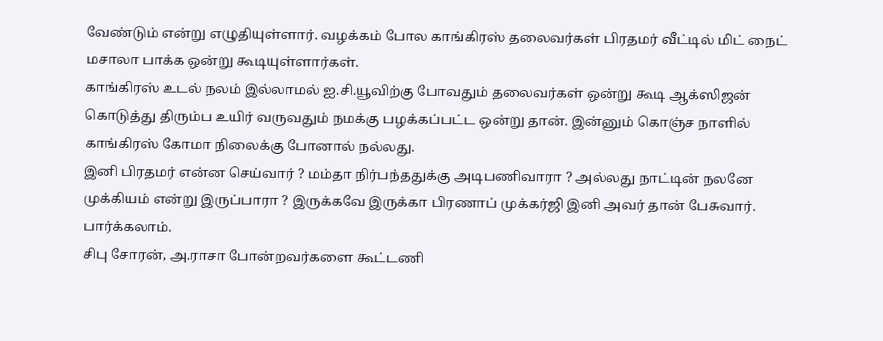வேண்டும் என்று எழுதியுள்ளார். வழக்கம் போல காங்கிரஸ் தலைவர்கள் பிரதமர் வீட்டில் மிட் நைட் மசாலா பாக்க ஒன்று கூடியுள்ளார்கள்.
காங்கிரஸ் உடல் நலம் இல்லாமல் ஐ.சி.யூவிற்கு போவதும் தலைவர்கள் ஒன்று கூடி ஆக்ஸிஜன் கொடுத்து திரும்ப உயிர் வருவதும் நமக்கு பழக்கப்பட்ட ஒன்று தான். இன்னும் கொஞ்ச நாளில் காங்கிரஸ் கோமா நிலைக்கு போனால் நல்லது.
இனி பிரதமர் என்ன செய்வார் ? மம்தா நிர்பந்ததுக்கு அடிபணிவாரா ? அல்லது நாட்டின் நலனே முக்கியம் என்று இருப்பாரா ? இருக்கவே இருக்கா பிரணாப் முக்கர்ஜி இனி அவர் தான் பேசுவார். பார்க்கலாம்.
சிபு சோரன், அ.ராசா போன்றவர்களை கூட்டணி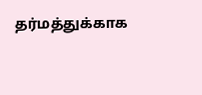தர்மத்துக்காக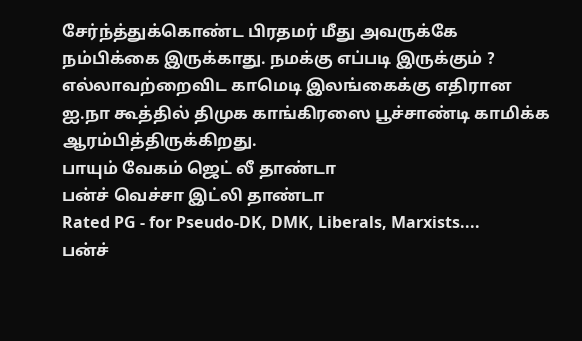சேர்ந்த்துக்கொண்ட பிரதமர் மீது அவருக்கே நம்பிக்கை இருக்காது. நமக்கு எப்படி இருக்கும் ?
எல்லாவற்றைவிட காமெடி இலங்கைக்கு எதிரான ஐ.நா கூத்தில் திமுக காங்கிரஸை பூச்சாண்டி காமிக்க ஆரம்பித்திருக்கிறது.
பாயும் வேகம் ஜெட் லீ தாண்டா
பன்ச் வெச்சா இட்லி தாண்டா
Rated PG - for Pseudo-DK, DMK, Liberals, Marxists....
பன்ச்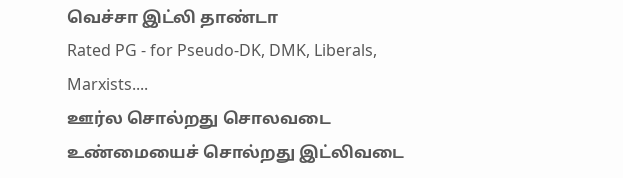வெச்சா இட்லி தாண்டா
Rated PG - for Pseudo-DK, DMK, Liberals, Marxists....
ஊர்ல சொல்றது சொலவடை
உண்மையைச் சொல்றது இட்லிவடை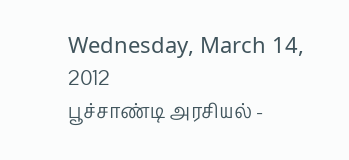Wednesday, March 14, 2012
பூச்சாண்டி அரசியல் -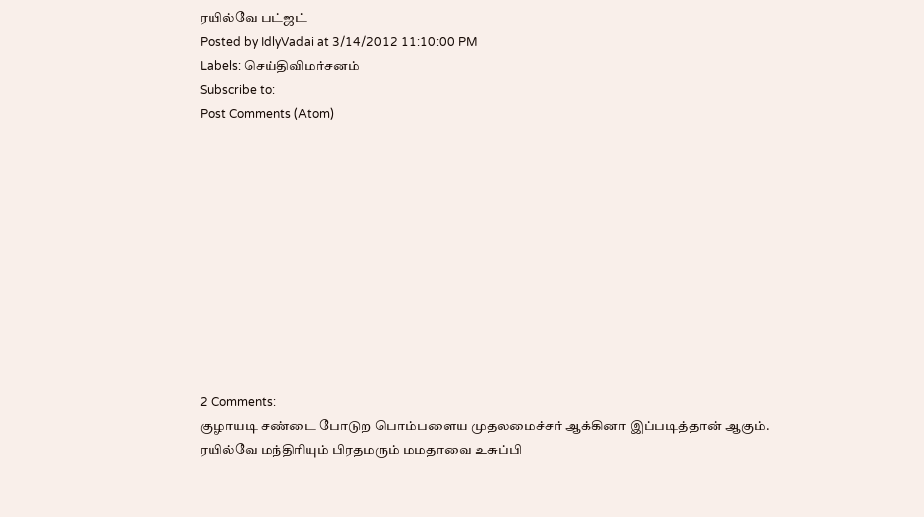ரயில்வே பட்ஜட்
Posted by IdlyVadai at 3/14/2012 11:10:00 PM
Labels: செய்திவிமர்சனம்
Subscribe to:
Post Comments (Atom)











2 Comments:
குழாயடி சண்டை போடுற பொம்பளைய முதலமைச்சர் ஆக்கினா இப்படித்தான் ஆகும்.
ரயில்வே மந்திரியும் பிரதமரும் மமதாவை உசுப்பி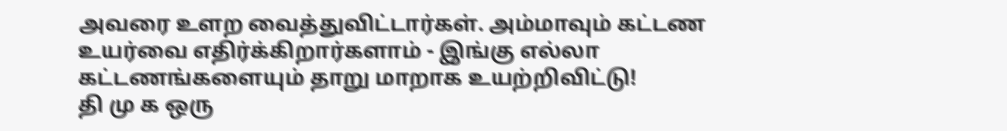அவரை உளற வைத்துவிட்டார்கள். அம்மாவும் கட்டண உயர்வை எதிர்க்கிறார்களாம் - இங்கு எல்லா கட்டணங்களையும் தாறு மாறாக உயற்றிவிட்டு!
தி மு க ஒரு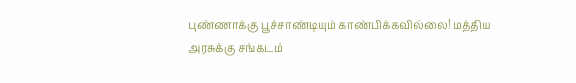புண்ணாக்கு பூச்சாண்டியும் காண்பிக்கவில்லை! மத்திய அரசுக்கு சங்கடம்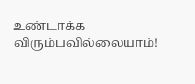உண்டாக்க விரும்பவில்லையாம்!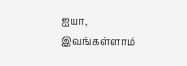ஐயா, இவங்கள்ளாம்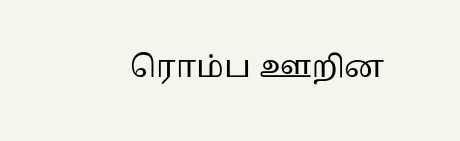ரொம்ப ஊறின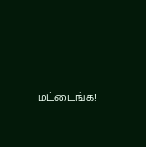மட்டைங்க!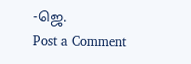-ஜெ.
Post a Comment